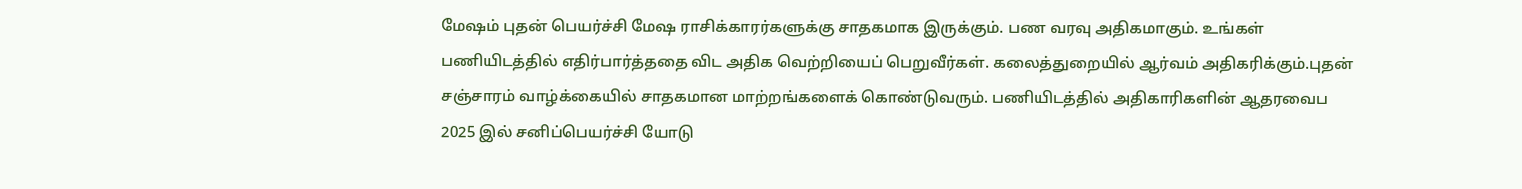மேஷம் புதன் பெயர்ச்சி மேஷ ராசிக்காரர்களுக்கு சாதகமாக இருக்கும். பண வரவு அதிகமாகும். உங்கள் பணியிடத்தில் எதிர்பார்த்ததை விட அதிக வெற்றியைப் பெறுவீர்கள். கலைத்துறையில் ஆர்வம் அதிகரிக்கும்.புதன் சஞ்சாரம் வாழ்க்கையில் சாதகமான மாற்றங்களைக் கொண்டுவரும். பணியிடத்தில் அதிகாரிகளின் ஆதரவைப
2025 இல் சனிப்பெயர்ச்சி யோடு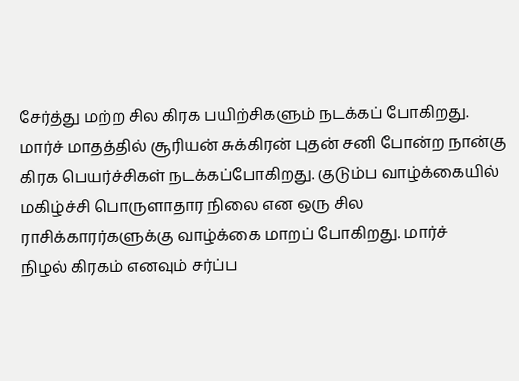சேர்த்து மற்ற சில கிரக பயிற்சிகளும் நடக்கப் போகிறது. மார்ச் மாதத்தில் சூரியன் சுக்கிரன் புதன் சனி போன்ற நான்கு கிரக பெயர்ச்சிகள் நடக்கப்போகிறது. குடும்ப வாழ்க்கையில் மகிழ்ச்சி பொருளாதார நிலை என ஒரு சில ராசிக்காரர்களுக்கு வாழ்க்கை மாறப் போகிறது. மார்ச்
நிழல் கிரகம் எனவும் சர்ப்ப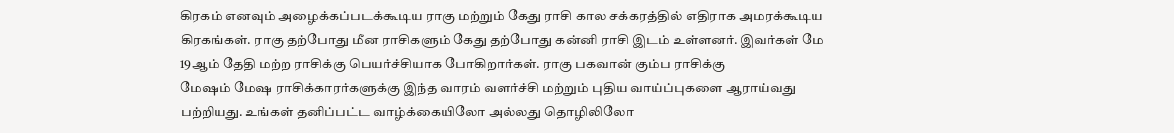கிரகம் எனவும் அழைக்கப்படக்கூடிய ராகு மற்றும் கேது ராசி கால சக்கரத்தில் எதிராக அமரக்கூடிய கிரகங்கள். ராகு தற்போது மீன ராசிகளும் கேது தற்போது கன்னி ராசி இடம் உள்ளனர். இவர்கள் மே 19ஆம் தேதி மற்ற ராசிக்கு பெயர்ச்சியாக போகிறார்கள். ராகு பகவான் கும்ப ராசிக்கு
மேஷம் மேஷ ராசிக்காரர்களுக்கு இந்த வாரம் வளர்ச்சி மற்றும் புதிய வாய்ப்புகளை ஆராய்வது பற்றியது. உங்கள் தனிப்பட்ட வாழ்க்கையிலோ அல்லது தொழிலிலோ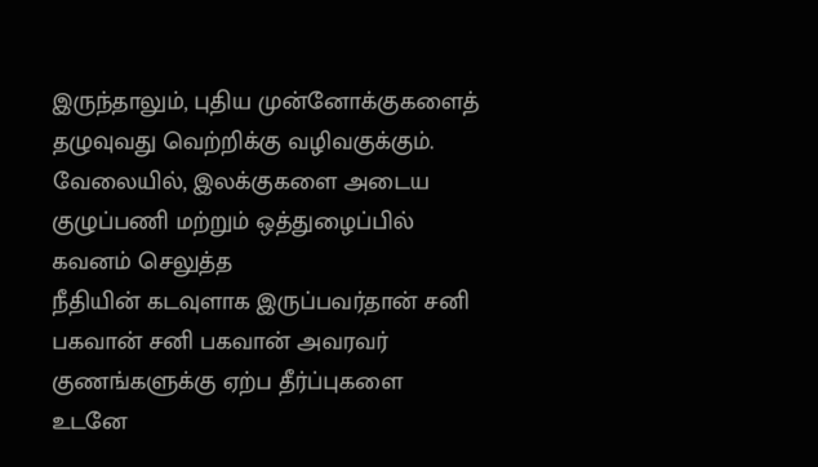இருந்தாலும், புதிய முன்னோக்குகளைத் தழுவுவது வெற்றிக்கு வழிவகுக்கும். வேலையில், இலக்குகளை அடைய குழுப்பணி மற்றும் ஒத்துழைப்பில் கவனம் செலுத்த
நீதியின் கடவுளாக இருப்பவர்தான் சனி பகவான் சனி பகவான் அவரவர் குணங்களுக்கு ஏற்ப தீர்ப்புகளை உடனே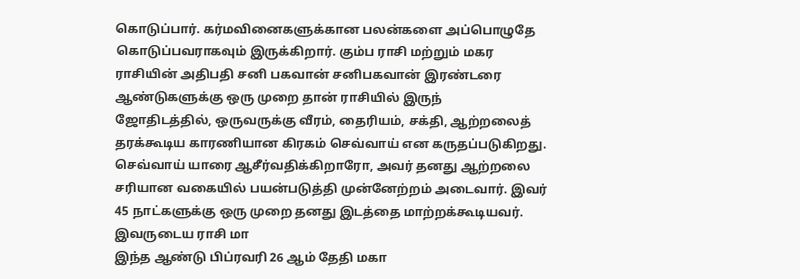கொடுப்பார். கர்மவினைகளுக்கான பலன்களை அப்பொழுதே கொடுப்பவராகவும் இருக்கிறார். கும்ப ராசி மற்றும் மகர ராசியின் அதிபதி சனி பகவான் சனிபகவான் இரண்டரை ஆண்டுகளுக்கு ஒரு முறை தான் ராசியில் இருந்
ஜோதிடத்தில், ஒருவருக்கு வீரம், தைரியம், சக்தி, ஆற்றலைத் தரக்கூடிய காரணியான கிரகம் செவ்வாய் என கருதப்படுகிறது. செவ்வாய் யாரை ஆசீர்வதிக்கிறாரோ, அவர் தனது ஆற்றலை சரியான வகையில் பயன்படுத்தி முன்னேற்றம் அடைவார். இவர் 45 நாட்களுக்கு ஒரு முறை தனது இடத்தை மாற்றக்கூடியவர். இவருடைய ராசி மா
இந்த ஆண்டு பிப்ரவரி 26 ஆம் தேதி மகா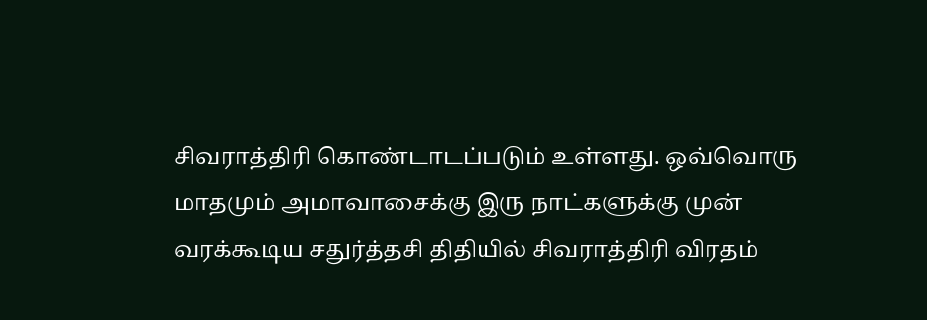சிவராத்திரி கொண்டாடப்படும் உள்ளது. ஒவ்வொரு மாதமும் அமாவாசைக்கு இரு நாட்களுக்கு முன் வரக்கூடிய சதுர்த்தசி திதியில் சிவராத்திரி விரதம்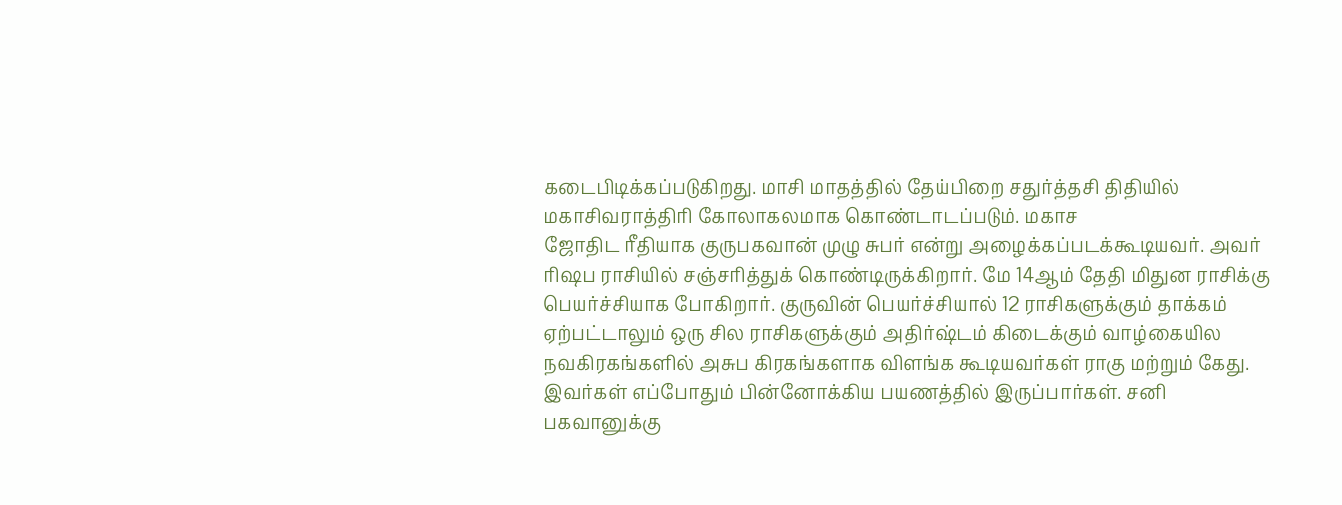கடைபிடிக்கப்படுகிறது. மாசி மாதத்தில் தேய்பிறை சதுர்த்தசி திதியில் மகாசிவராத்திரி கோலாகலமாக கொண்டாடப்படும். மகாச
ஜோதிட ரீதியாக குருபகவான் முழு சுபர் என்று அழைக்கப்படக்கூடியவர். அவர் ரிஷப ராசியில் சஞ்சரித்துக் கொண்டிருக்கிறார். மே 14ஆம் தேதி மிதுன ராசிக்கு பெயர்ச்சியாக போகிறார். குருவின் பெயர்ச்சியால் 12 ராசிகளுக்கும் தாக்கம் ஏற்பட்டாலும் ஒரு சில ராசிகளுக்கும் அதிர்ஷ்டம் கிடைக்கும் வாழ்கையில
நவகிரகங்களில் அசுப கிரகங்களாக விளங்க கூடியவர்கள் ராகு மற்றும் கேது. இவர்கள் எப்போதும் பின்னோக்கிய பயணத்தில் இருப்பார்கள். சனி பகவானுக்கு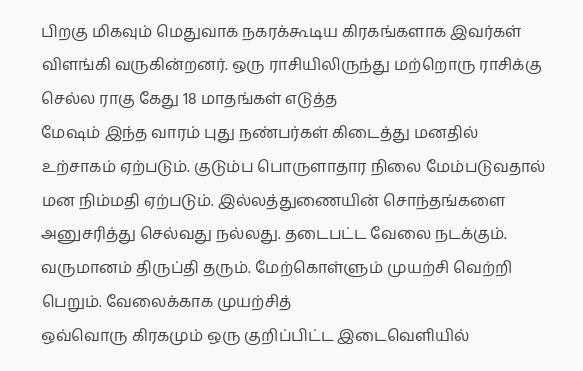பிறகு மிகவும் மெதுவாக நகரக்கூடிய கிரகங்களாக இவர்கள் விளங்கி வருகின்றனர். ஒரு ராசியிலிருந்து மற்றொரு ராசிக்கு செல்ல ராகு கேது 18 மாதங்கள் எடுத்த
மேஷம் இந்த வாரம் புது நண்பர்கள் கிடைத்து மனதில் உற்சாகம் ஏற்படும். குடும்ப பொருளாதார நிலை மேம்படுவதால் மன நிம்மதி ஏற்படும். இல்லத்துணையின் சொந்தங்களை அனுசரித்து செல்வது நல்லது. தடைபட்ட வேலை நடக்கும். வருமானம் திருப்தி தரும். மேற்கொள்ளும் முயற்சி வெற்றி பெறும். வேலைக்காக முயற்சித்
ஒவ்வொரு கிரகமும் ஒரு குறிப்பிட்ட இடைவெளியில்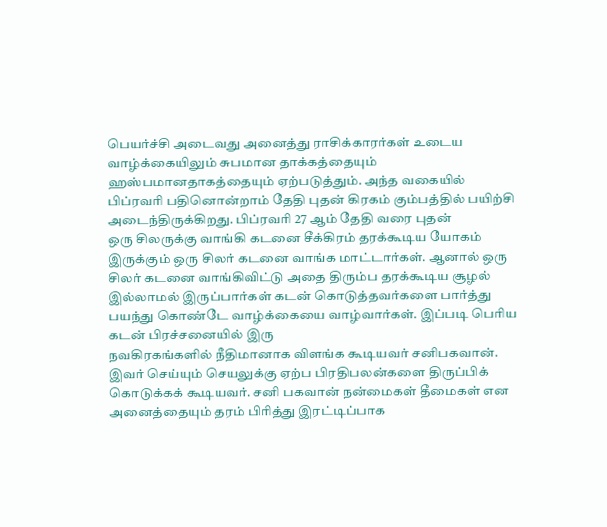பெயர்ச்சி அடைவது அனைத்து ராசிக்காரர்கள் உடைய வாழ்க்கையிலும் சுபமான தாக்கத்தையும் ஹஸ்பமானதாகத்தையும் ஏற்படுத்தும். அந்த வகையில் பிப்ரவரி பதினொன்றாம் தேதி புதன் கிரகம் கும்பத்தில் பயிற்சி அடைந்திருக்கிறது. பிப்ரவரி 27 ஆம் தேதி வரை புதன்
ஒரு சிலருக்கு வாங்கி கடனை சீக்கிரம் தரக்கூடிய யோகம் இருக்கும் ஒரு சிலர் கடனை வாங்க மாட்டார்கள். ஆனால் ஒரு சிலர் கடனை வாங்கிவிட்டு அதை திரும்ப தரக்கூடிய சூழல் இல்லாமல் இருப்பார்கள் கடன் கொடுத்தவர்களை பார்த்து பயந்து கொண்டே வாழ்க்கையை வாழ்வார்கள். இப்படி பெரிய கடன் பிரச்சனையில் இரு
நவகிரகங்களில் நீதிமானாக விளங்க கூடியவர் சனிபகவான். இவர் செய்யும் செயலுக்கு ஏற்ப பிரதிபலன்களை திருப்பிக் கொடுக்கக் கூடியவர். சனி பகவான் நன்மைகள் தீமைகள் என அனைத்தையும் தரம் பிரித்து இரட்டிப்பாக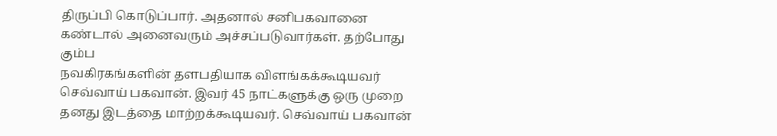திருப்பி கொடுப்பார். அதனால் சனிபகவானை கண்டால் அனைவரும் அச்சப்படுவார்கள். தற்போது கும்ப
நவகிரகங்களின் தளபதியாக விளங்கக்கூடியவர் செவ்வாய் பகவான். இவர் 45 நாட்களுக்கு ஒரு முறை தனது இடத்தை மாற்றக்கூடியவர். செவ்வாய் பகவான்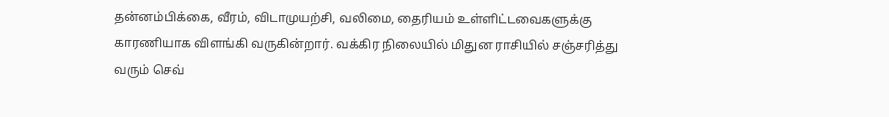தன்னம்பிக்கை, வீரம், விடாமுயற்சி, வலிமை, தைரியம் உள்ளிட்டவைகளுக்கு காரணியாக விளங்கி வருகின்றார். வக்கிர நிலையில் மிதுன ராசியில் சஞ்சரித்து வரும் செவ்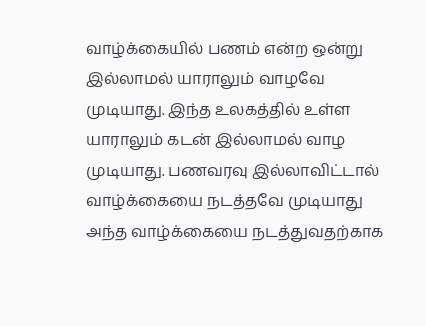வாழ்க்கையில் பணம் என்ற ஒன்று இல்லாமல் யாராலும் வாழவே முடியாது. இந்த உலகத்தில் உள்ள யாராலும் கடன் இல்லாமல் வாழ முடியாது. பணவரவு இல்லாவிட்டால் வாழ்க்கையை நடத்தவே முடியாது அந்த வாழ்க்கையை நடத்துவதற்காக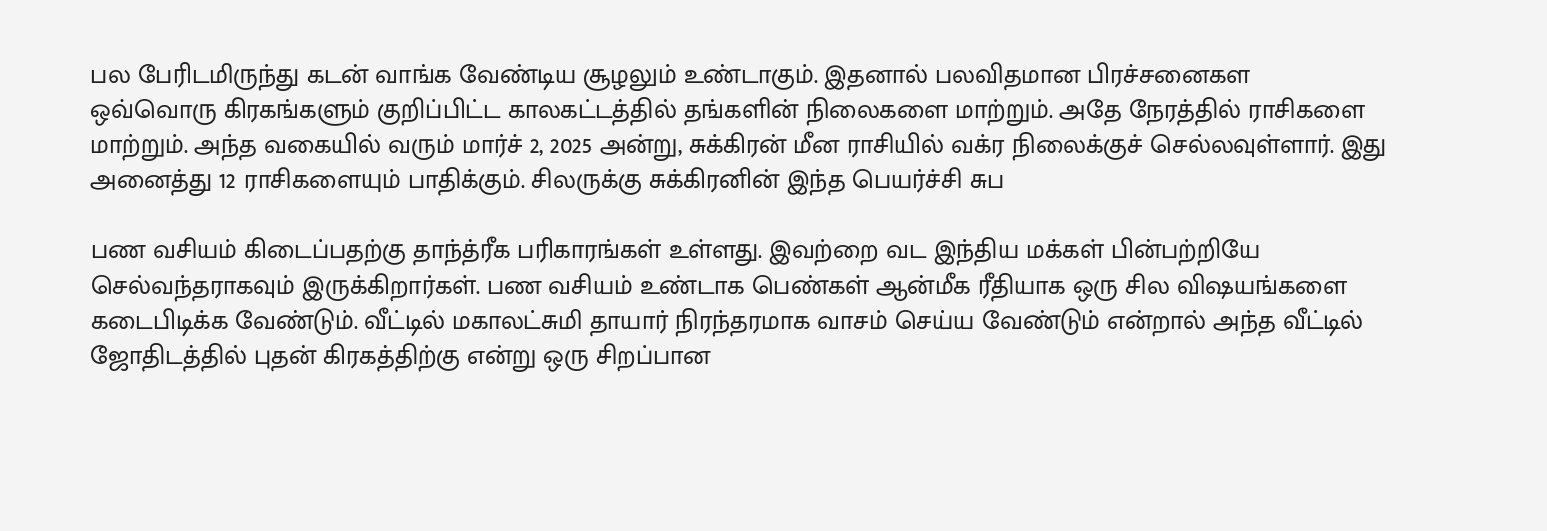பல பேரிடமிருந்து கடன் வாங்க வேண்டிய சூழலும் உண்டாகும். இதனால் பலவிதமான பிரச்சனைகள
ஒவ்வொரு கிரகங்களும் குறிப்பிட்ட காலகட்டத்தில் தங்களின் நிலைகளை மாற்றும். அதே நேரத்தில் ராசிகளை மாற்றும். அந்த வகையில் வரும் மார்ச் 2, 2025 அன்று, சுக்கிரன் மீன ராசியில் வக்ர நிலைக்குச் செல்லவுள்ளார். இது அனைத்து 12 ராசிகளையும் பாதிக்கும். சிலருக்கு சுக்கிரனின் இந்த பெயர்ச்சி சுப

பண வசியம் கிடைப்பதற்கு தாந்த்ரீக பரிகாரங்கள் உள்ளது. இவற்றை வட இந்திய மக்கள் பின்பற்றியே செல்வந்தராகவும் இருக்கிறார்கள். பண வசியம் உண்டாக பெண்கள் ஆன்மீக ரீதியாக ஒரு சில விஷயங்களை கடைபிடிக்க வேண்டும். வீட்டில் மகாலட்சுமி தாயார் நிரந்தரமாக வாசம் செய்ய வேண்டும் என்றால் அந்த வீட்டில்
ஜோதிடத்தில் புதன் கிரகத்திற்கு என்று ஒரு சிறப்பான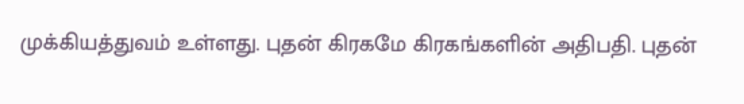முக்கியத்துவம் உள்ளது. புதன் கிரகமே கிரகங்களின் அதிபதி. புதன்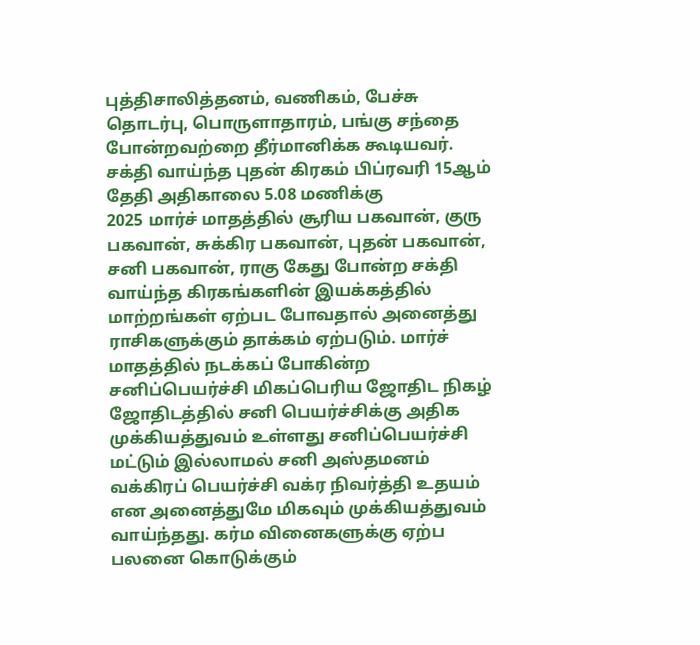புத்திசாலித்தனம், வணிகம், பேச்சு தொடர்பு, பொருளாதாரம், பங்கு சந்தை போன்றவற்றை தீர்மானிக்க கூடியவர். சக்தி வாய்ந்த புதன் கிரகம் பிப்ரவரி 15ஆம் தேதி அதிகாலை 5.08 மணிக்கு
2025 மார்ச் மாதத்தில் சூரிய பகவான், குரு பகவான், சுக்கிர பகவான், புதன் பகவான், சனி பகவான், ராகு கேது போன்ற சக்தி வாய்ந்த கிரகங்களின் இயக்கத்தில் மாற்றங்கள் ஏற்பட போவதால் அனைத்து ராசிகளுக்கும் தாக்கம் ஏற்படும். மார்ச் மாதத்தில் நடக்கப் போகின்ற சனிப்பெயர்ச்சி மிகப்பெரிய ஜோதிட நிகழ்
ஜோதிடத்தில் சனி பெயர்ச்சிக்கு அதிக முக்கியத்துவம் உள்ளது சனிப்பெயர்ச்சி மட்டும் இல்லாமல் சனி அஸ்தமனம் வக்கிரப் பெயர்ச்சி வக்ர நிவர்த்தி உதயம் என அனைத்துமே மிகவும் முக்கியத்துவம் வாய்ந்தது. கர்ம வினைகளுக்கு ஏற்ப பலனை கொடுக்கும்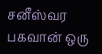சனீஸ்வர பகவான் ஒரு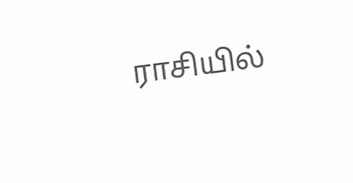ராசியில்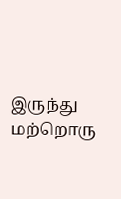இருந்து மற்றொரு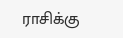ராசிக்கு